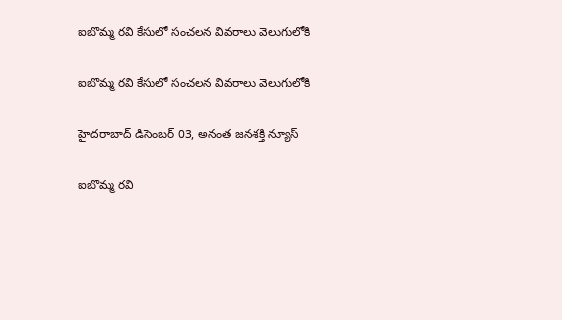ఐబొమ్మ రవి కేసులో సంచలన వివరాలు వెలుగులోకి

ఐబొమ్మ రవి కేసులో సంచలన వివరాలు వెలుగులోకి

హైదరాబాద్ డిసెంబర్ 03, అనంత జనశక్తి న్యూస్

ఐబొమ్మ రవి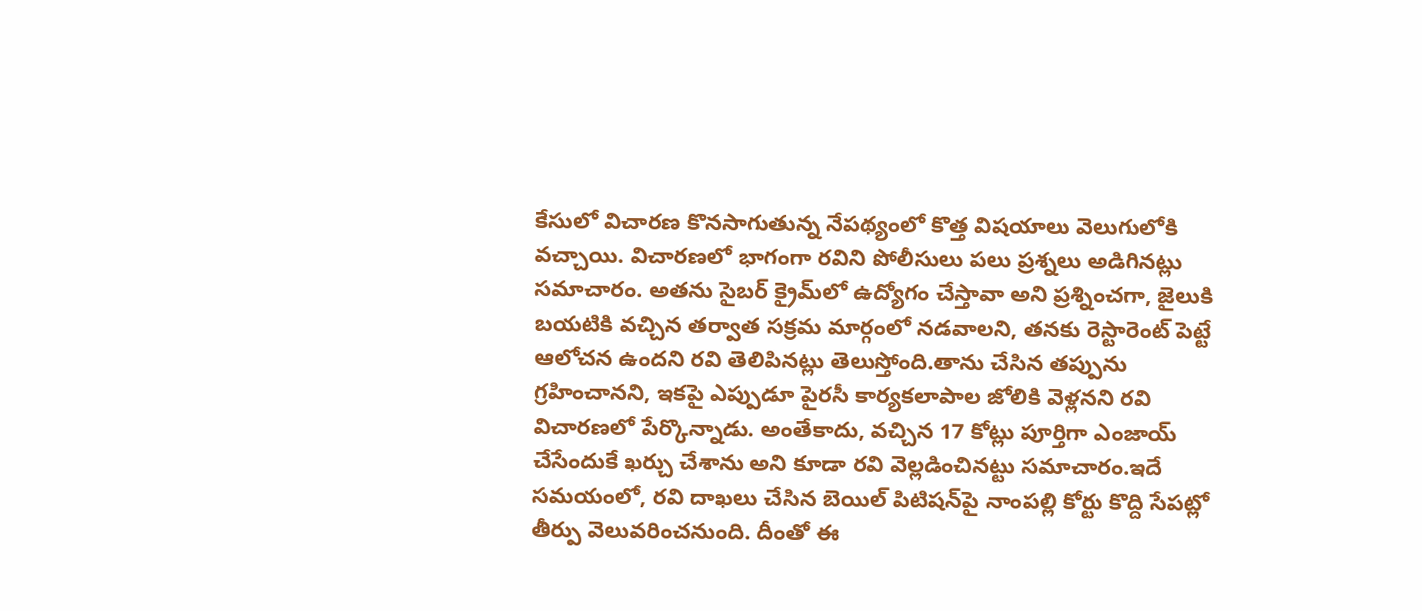కేసులో విచారణ కొనసాగుతున్న నేపథ్యంలో కొత్త విషయాలు వెలుగులోకి వచ్చాయి. విచారణలో భాగంగా రవిని పోలీసులు పలు ప్రశ్నలు అడిగినట్లు సమాచారం. అతను సైబర్ క్రైమ్‌లో ఉద్యోగం చేస్తావా అని ప్రశ్నించగా, జైలుకి బయటికి వచ్చిన తర్వాత సక్రమ మార్గంలో నడవాలని, తనకు రెస్టారెంట్ పెట్టే ఆలోచన ఉందని రవి తెలిపినట్లు తెలుస్తోంది.తాను చేసిన తప్పును గ్రహించానని, ఇకపై ఎప్పుడూ పైరసీ కార్యకలాపాల జోలికి వెళ్లనని రవి విచారణలో పేర్కొన్నాడు. అంతేకాదు, వచ్చిన 17 కోట్లు పూర్తిగా ఎంజాయ్ చేసేందుకే ఖర్చు చేశాను అని కూడా రవి వెల్లడించినట్టు సమాచారం.ఇదే సమయంలో, రవి దాఖలు చేసిన బెయిల్ పిటిషన్‌పై నాంపల్లి కోర్టు కొద్ది సేపట్లో తీర్పు వెలువరించనుంది. దీంతో ఈ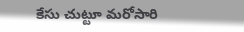కేసు చుట్టూ మరోసారి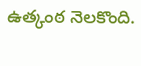ఉత్కంఠ నెలకొంది.